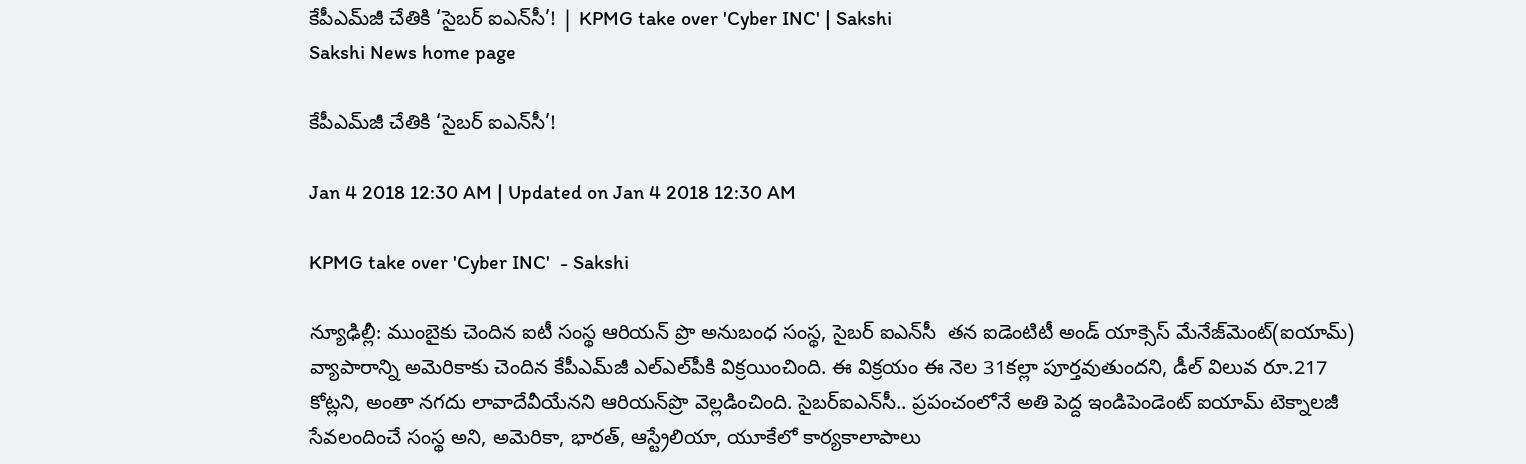కేపీఎమ్‌జీ చేతికి ‘సైబర్‌ ఐఎన్‌సీ’! | KPMG take over 'Cyber INC' | Sakshi
Sakshi News home page

కేపీఎమ్‌జీ చేతికి ‘సైబర్‌ ఐఎన్‌సీ’!

Jan 4 2018 12:30 AM | Updated on Jan 4 2018 12:30 AM

KPMG take over 'Cyber INC'  - Sakshi

న్యూఢిల్లీ: ముంబైకు చెందిన ఐటీ సంస్థ ఆరియన్‌ ప్రొ అనుబంధ సంస్థ, సైబర్‌ ఐఎన్‌సీ  తన ఐడెంటిటీ అండ్‌ యాక్సెస్‌ మేనేజ్‌మెంట్‌(ఐయామ్‌) వ్యాపారాన్ని అమెరికాకు చెందిన కేపీఎమ్‌జీ ఎల్‌ఎల్‌పీకి విక్రయించింది. ఈ విక్రయం ఈ నెల 31కల్లా పూర్తవుతుందని, డీల్‌ విలువ రూ.217 కోట్లని, అంతా నగదు లావాదేవీయేనని ఆరియన్‌ప్రొ వెల్లడించింది. సైబర్‌ఐఎన్‌సీ.. ప్రపంచంలోనే అతి పెద్ద ఇండిపెండెంట్‌ ఐయామ్‌ టెక్నాలజీ సేవలందించే సంస్థ అని, అమెరికా, భారత్, ఆస్ట్రేలియా, యూకేలో కార్యకాలాపాలు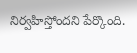నిర్వహిస్తోందని పేర్కొంది.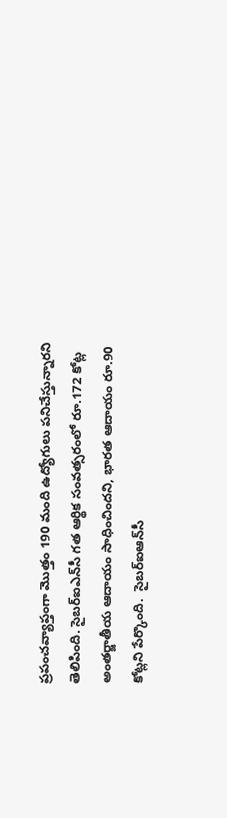ప్రపంచవ్యాప్తంగా మొత్తం 190 మంది ఉద్యోగులు పనిచేస్తున్నారని తెలిపింది. సైబర్‌ఐఎన్‌సీ గత ఆర్థిక సంవత్సరంలో రూ.172 కోట్ల అంతర్జాతీయ ఆదాయం సాధించిందని, భారత ఆదాయం రూ.90 కోట్లని పేర్కొంది.  సైబర్‌ఐఆన్‌సీ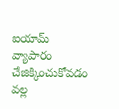ఐయామ్‌ వ్యాపారం చేజిక్కించుకోవడం వల్ల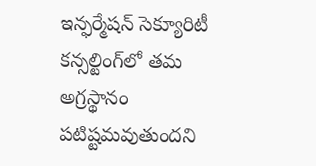ఇన్ఫర్మేషన్‌ సెక్యూరిటీ కన్సల్టింగ్‌లో తమ అగ్రస్థానం పటిష్టమవుతుందని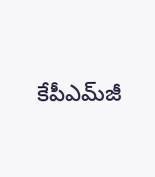కేపీఎమ్‌జీ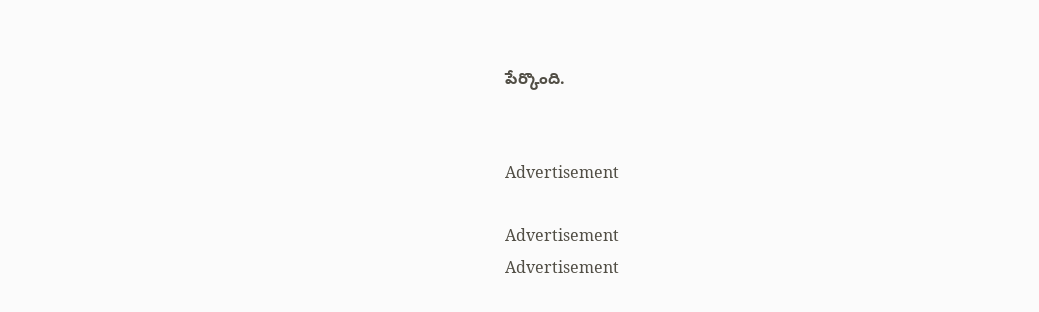పేర్కొంది.


Advertisement

Advertisement
Advertisement